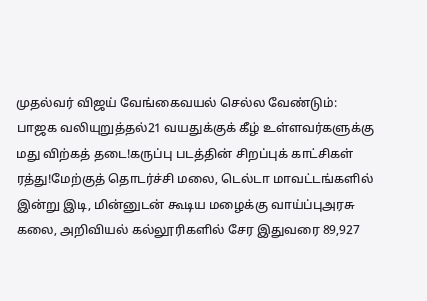முதல்வர் விஜய் வேங்கைவயல் செல்ல வேண்டும்: பாஜக வலியுறுத்தல்21 வயதுக்குக் கீழ் உள்ளவர்களுக்கு மது விற்கத் தடை!கருப்பு படத்தின் சிறப்புக் காட்சிகள் ரத்து!மேற்குத் தொடர்ச்சி மலை, டெல்டா மாவட்டங்களில் இன்று இடி, மின்னுடன் கூடிய மழைக்கு வாய்ப்புஅரசு கலை, அறிவியல் கல்லூரிகளில் சேர இதுவரை 89,927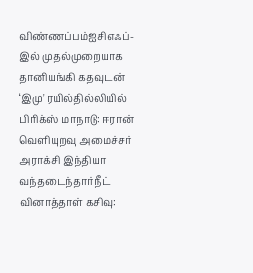விண்ணப்பம்ஐசிஎஃப்-இல் முதல்முறையாக தானியங்கி கதவுடன் ‘இமு' ரயில்தில்லியில் பிரிக்ஸ் மாநாடு: ஈரான் வெளியுறவு அமைச்சர் அராக்சி இந்தியா வந்தடைந்தார்நீட் வினாத்தாள் கசிவு: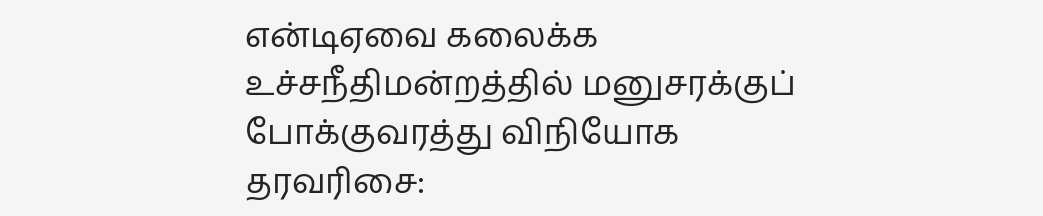என்டிஏவை கலைக்க உச்சநீதிமன்றத்தில் மனுசரக்குப் போக்குவரத்து விநியோக தரவரிசை: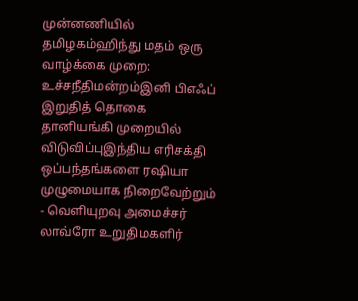முன்னணியில் தமிழகம்ஹிந்து மதம் ஒரு வாழ்க்கை முறை: உச்சநீதிமன்றம்இனி பிஎஃப் இறுதித் தொகை தானியங்கி முறையில் விடுவிப்புஇந்திய எரிசக்தி ஒப்பந்தங்களை ரஷியா முழுமையாக நிறைவேற்றும் - வெளியுறவு அமைச்சர் லாவ்ரோ உறுதிமகளிர்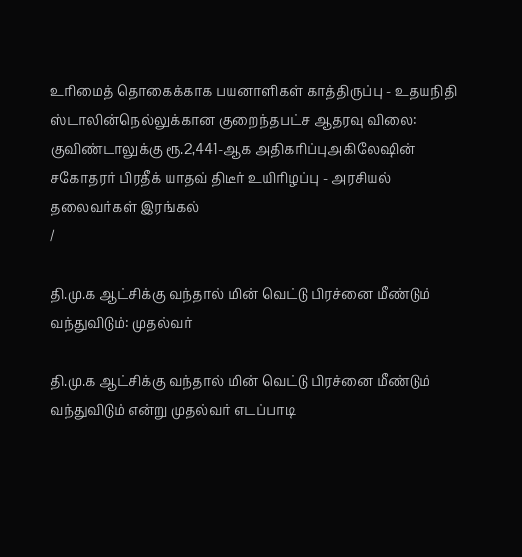உரிமைத் தொகைக்காக பயனாளிகள் காத்திருப்பு - உதயநிதி ஸ்டாலின்நெல்லுக்கான குறைந்தபட்ச ஆதரவு விலை: குவிண்டாலுக்கு ரூ.2,441-ஆக அதிகரிப்புஅகிலேஷின் சகோதரர் பிரதீக் யாதவ் திடீர் உயிரிழப்பு - அரசியல் தலைவர்கள் இரங்கல்
/

தி.மு.க ஆட்சிக்கு வந்தால் மின் வெட்டு பிரச்னை மீண்டும் வந்துவிடும்: முதல்வர்

தி.மு.க ஆட்சிக்கு வந்தால் மின் வெட்டு பிரச்னை மீண்டும் வந்துவிடும் என்று முதல்வர் எடப்பாடி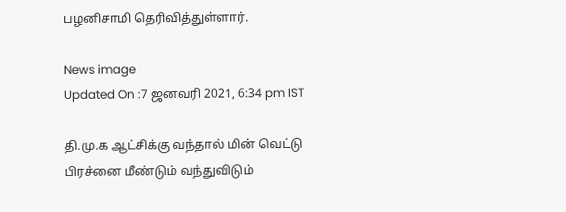பழனிசாமி தெரிவித்துள்ளார்.

News image
Updated On :7 ஜனவரி 2021, 6:34 pm IST

தி.மு.க ஆட்சிக்கு வந்தால் மின் வெட்டு பிரச்னை மீண்டும் வந்துவிடும்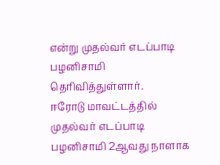என்று முதல்வர் எடப்பாடி பழனிசாமி தெரிவித்துள்ளார்.
ஈரோடு மாவட்டத்தில் முதல்வர் எடப்பாடி பழனிசாமி 2ஆவது நாளாக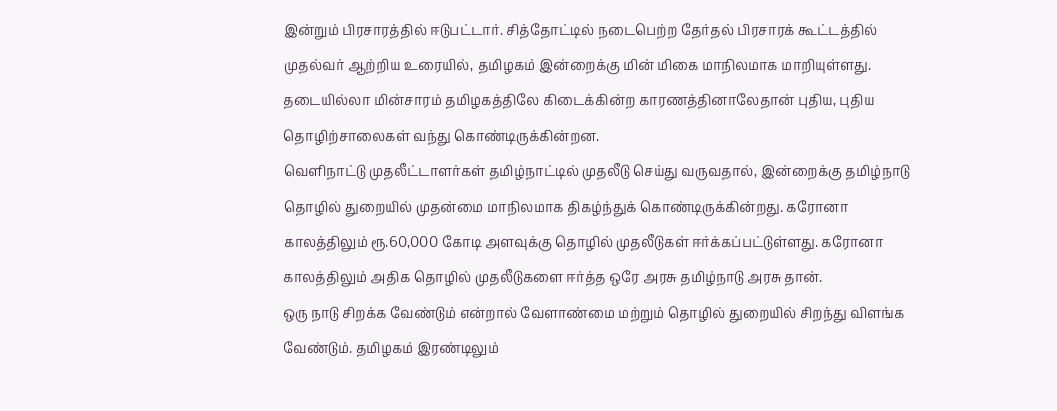இன்றும் பிரசாரத்தில் ஈடுபட்டார். சித்தோட்டில் நடைபெற்ற தேர்தல் பிரசாரக் கூட்டத்தில் முதல்வர் ஆற்றிய உரையில், தமிழகம் இன்றைக்கு மின் மிகை மாநிலமாக மாறியுள்ளது. தடையில்லா மின்சாரம் தமிழகத்திலே கிடைக்கின்ற காரணத்தினாலேதான் புதிய, புதிய தொழிற்சாலைகள் வந்து கொண்டிருக்கின்றன.
வெளிநாட்டு முதலீட்டாளர்கள் தமிழ்நாட்டில் முதலீடு செய்து வருவதால், இன்றைக்கு தமிழ்நாடு தொழில் துறையில் முதன்மை மாநிலமாக திகழ்ந்துக் கொண்டிருக்கின்றது. கரோனா காலத்திலும் ரூ.60,000 கோடி அளவுக்கு தொழில் முதலீடுகள் ஈர்க்கப்பட்டுள்ளது. கரோனா காலத்திலும் அதிக தொழில் முதலீடுகளை ஈர்த்த ஒரே அரசு தமிழ்நாடு அரசு தான்.
ஒரு நாடு சிறக்க வேண்டும் என்றால் வேளாண்மை மற்றும் தொழில் துறையில் சிறந்து விளங்க வேண்டும். தமிழகம் இரண்டிலும்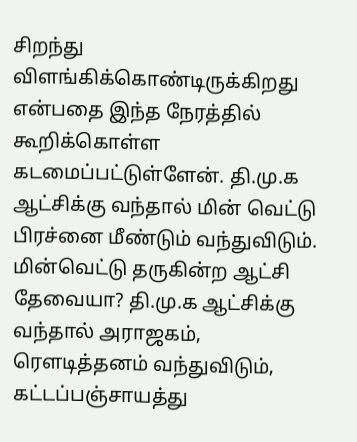சிறந்து விளங்கிக்கொண்டிருக்கிறது என்பதை இந்த நேரத்தில் கூறிக்கொள்ள கடமைப்பட்டுள்ளேன். தி.மு.க ஆட்சிக்கு வந்தால் மின் வெட்டு பிரச்னை மீண்டும் வந்துவிடும்.
மின்வெட்டு தருகின்ற ஆட்சி தேவையா? தி.மு.க ஆட்சிக்கு வந்தால் அராஜகம், ரௌடித்தனம் வந்துவிடும், கட்டப்பஞ்சாயத்து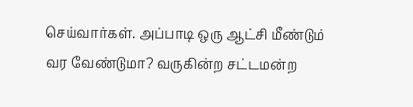செய்வார்கள். அப்பாடி ஒரு ஆட்சி மீண்டும் வர வேண்டுமா? வருகின்ற சட்டமன்ற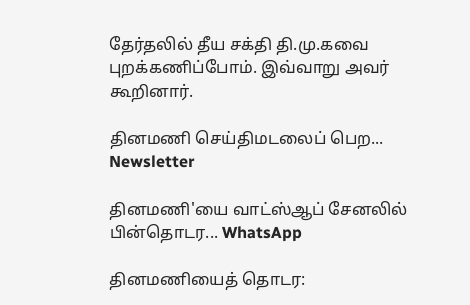தேர்தலில் தீய சக்தி தி.மு.கவை புறக்கணிப்போம். இவ்வாறு அவர் கூறினார்.

தினமணி செய்திமடலைப் பெற... Newsletter

தினமணி'யை வாட்ஸ்ஆப் சேனலில் பின்தொடர... WhatsApp

தினமணியைத் தொடர: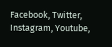Facebook, Twitter, Instagram, Youtube,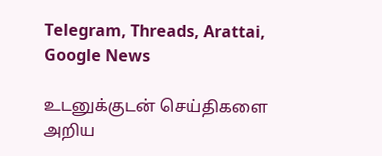Telegram, Threads, Arattai, Google News

உடனுக்குடன் செய்திகளை அறிய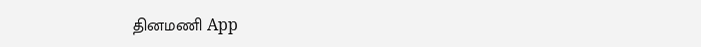தினமணி App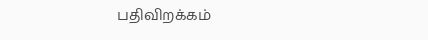பதிவிறக்கம்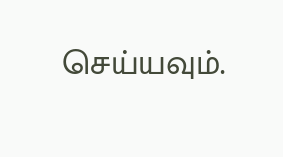செய்யவும்.